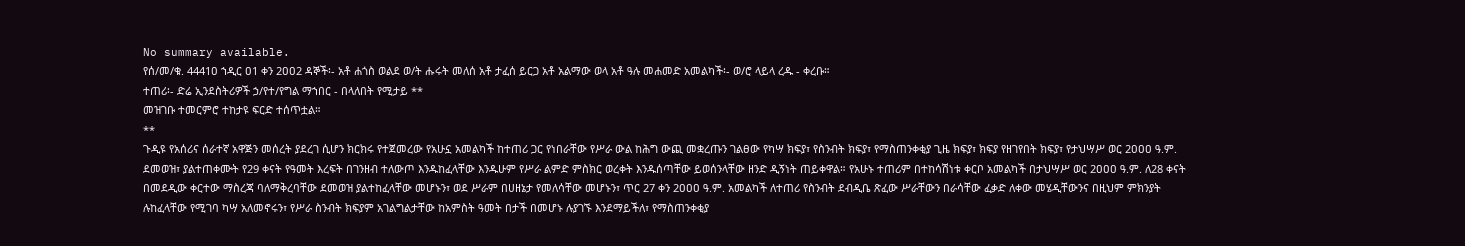No summary available.
የሰ/መ/ቁ. 4441ዐ ኀዲር ዐ1 ቀን 2ዐዐ2 ዳኞች፡- አቶ ሐጎስ ወልደ ወ/ት ሑሩት መለሰ አቶ ታፈሰ ይርጋ አቶ አልማው ወላ አቶ ዓሉ መሐመድ አመልካች፡- ወ/ሮ ላይላ ረዱ - ቀረቡ።
ተጠሪ፡- ድሬ ኢንደስትሪዎች ኃ/የተ/የግል ማኀበር - በላለበት የሚታይ **
መዝገቡ ተመርምሮ ተከታዩ ፍርድ ተሰጥቷል።
**
ጉዲዩ የአሰሪና ሰራተኛ አዋጅን መሰረት ያደረገ ሲሆን ክርክሩ የተጀመረው የአሁኗ አመልካች ከተጠሪ ጋር የነበራቸው የሥራ ውል ከሕግ ውጪ መቋረጡን ገልፀው የካሣ ክፍያ፣ የስንብት ክፍያ፣ የማስጠንቀቂያ ጊዜ ክፍያ፣ ክፍያ የዘገየበት ክፍያ፣ የታህሣሥ ወር 2ዐዐዐ ዓ.ም. ደመወዝ፣ ያልተጠቀሙት የ29 ቀናት የዓመት እረፍት በገንዘብ ተለውጦ እንዱከፈላቸው እንዱሁም የሥራ ልምድ ምስክር ወረቀት እንዱሰጣቸው ይወሰንላቸው ዘንድ ዲኝነት ጠይቀዋል። የአሁኑ ተጠሪም በተከሳሽነቱ ቀርቦ አመልካች በታህሣሥ ወር 2ዐዐዐ ዓ.ም. ለ28 ቀናት በመደዲው ቀርተው ማስረጃ ባለማቅረባቸው ደመወዝ ያልተከፈላቸው መሆኑን፣ ወደ ሥራም በሀዘኔታ የመለሳቸው መሆኑን፣ ጥር 27 ቀን 2ዐዐዐ ዓ.ም. አመልካች ለተጠሪ የስንብት ደብዲቤ ጽፈው ሥራቸውን በራሳቸው ፈቃድ ለቀው መሄዲቸውንና በዚህም ምክንያት ሉከፈላቸው የሚገባ ካሣ አለመኖሩን፣ የሥራ ስንብት ክፍያም አገልግልታቸው ከአምስት ዓመት በታች በመሆኑ ሉያገኙ እንደማይችለ፣ የማስጠንቀቂያ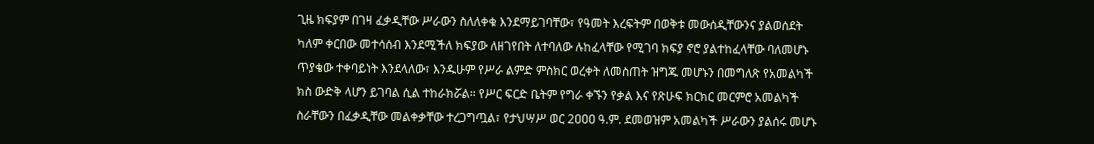ጊዜ ክፍያም በገዛ ፈቃዲቸው ሥራውን ስለለቀቁ እንደማይገባቸው፣ የዓመት እረፍትም በወቅቱ መውሰዲቸውንና ያልወሰደት ካለም ቀርበው መተሳሰብ እንደሚችለ ክፍያው ለዘገየበት ለተባለው ሉከፈላቸው የሚገባ ክፍያ ኖሮ ያልተከፈላቸው ባለመሆኑ ጥያቄው ተቀባይነት እንደላለው፣ እንዱሁም የሥራ ልምድ ምስክር ወረቀት ለመስጠት ዝግጁ መሆኑን በመግለጽ የአመልካች ክስ ውድቅ ላሆን ይገባል ሲል ተከራክሯል። የሥር ፍርድ ቤትም የግራ ቀኙን የቃል እና የጽሁፍ ክርክር መርምሮ አመልካች ስራቸውን በፈቃዲቸው መልቀቃቸው ተረጋግጧል፣ የታህሣሥ ወር 2ዐዐዐ ዓ.ም. ደመወዝም አመልካች ሥራውን ያልሰሩ መሆኑ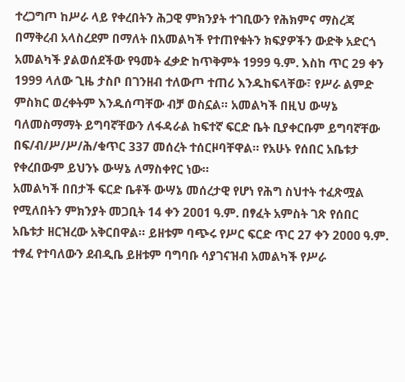ተረጋግጦ ከሥራ ላይ የቀረበትን ሕጋዊ ምክንያት ተገቢውን የሕክምና ማስረጃ በማቅረብ አላስረደም በማለት በአመልካች የተጠየቁትን ክፍያዎችን ውድቅ አድርጎ አመልካች ያልወሰደችው የዓመት ፈቃድ ከጥቅምት 1999 ዓ.ም. እስከ ጥር 29 ቀን 1999 ላለው ጊዜ ታስቦ በገንዘብ ተለውጦ ተጠሪ እንዱከፍላቸው፣ የሥራ ልምድ ምስክር ወረቀትም እንዱሰጣቸው ብቻ ወስኗል። አመልካች በዚህ ውሣኔ ባለመስማማት ይግባኛቸውን ለፋዳራል ከፍተኛ ፍርድ ቤት ቢያቀርቡም ይግባኛቸው በፍ/ብ/ሥ/ሥ/ሕ/ቁጥር 337 መሰረት ተሰርዞባቸዋል። የአሁኑ የሰበር አቤቱታ የቀረበውም ይህንኑ ውሣኔ ለማስቀየር ነው።
አመልካች በበታች ፍርድ ቤቶች ውሣኔ መሰረታዊ የሆነ የሕግ ስህተት ተፈጽሟል የሚለበትን ምክንያት መጋቢት 14 ቀን 2ዐዐ1 ዓ.ም. በፃፈት አምስት ገጽ የሰበር አቤቱታ ዘርዝረው አቅርበዋል። ይዘቱም ባጭሩ የሥር ፍርድ ጥር 27 ቀን 2ዐዐዐ ዓ.ም. ተፃፈ የተባለውን ደብዲቤ ይዘቱም ባግባቡ ሳያገናዝብ አመልካች የሥራ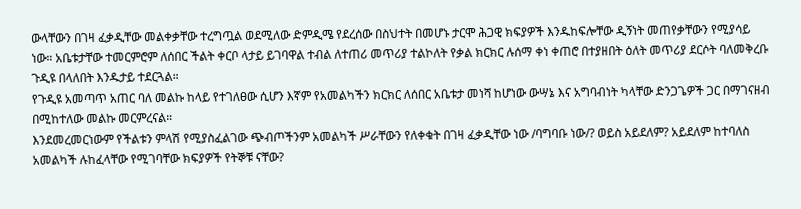ውላቸውን በገዛ ፈቃዲቸው መልቀቃቸው ተረግጧል ወደሚለው ድምዲሜ የደረሰው በስህተት በመሆኑ ታርሞ ሕጋዊ ክፍያዎች እንዱከፍሎቸው ዲኝነት መጠየቃቸውን የሚያሳይ ነው። አቤቱታቸው ተመርምሮም ለሰበር ችልት ቀርቦ ላታይ ይገባዋል ተብል ለተጠሪ መጥሪያ ተልኮለት የቃል ክርክር ሉሰማ ቀነ ቀጠሮ በተያዘበት ዕለት መጥሪያ ደርሶት ባለመቅረቡ ጉዲዩ በላለበት እንዱታይ ተደርጓል።
የጉዲዩ አመጣጥ አጠር ባለ መልኩ ከላይ የተገለፀው ሲሆን እኛም የአመልካችን ክርክር ለሰበር አቤቱታ መነሻ ከሆነው ውሣኔ እና አግባብነት ካላቸው ድንጋጌዎች ጋር በማገናዘብ በሚከተለው መልኩ መርምረናል።
እንደመረመርነውም የችልቱን ምላሽ የሚያስፈልገው ጭብጦችንም አመልካች ሥራቸውን የለቀቁት በገዛ ፈቃዲቸው ነው /ባግባቡ ነው/? ወይስ አይደለም? አይደለም ከተባለስ አመልካች ሉከፈላቸው የሚገባቸው ክፍያዎች የትኞቹ ናቸው?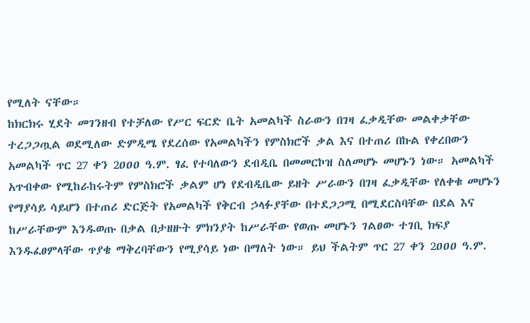የሚለት ናቸው።
ከክርክሩ ሂደት መገንዘብ የተቻለው የሥር ፍርድ ቤት አመልካች ስራውን በገዛ ፈቃዲቸው መልቀቃቸው ተረጋጋጧል ወደሚለው ድምዲሜ የደረሰው የአመልካችን የምስክሮች ቃል እና በተጠሪ በኩል የቀረበውን አመልካች ጥር 27 ቀን 2ዐዐዐ ዓ.ም. ፃፈ የተባለውን ደብዲቤ በመመርኮዝ ስለመሆኑ መሆኑን ነው። አመልካች አጥብቀው የሚከራከሩትም የምስክሮች ቃልም ሆነ የደብዲቤው ይዘት ሥራውን በገዛ ፈቃዲቸው የለቀቁ መሆኑን የማያሳይ ሳይሆን በተጠሪ ድርጅት የአመልካች የቅርብ ኃላፉያቸው በተደጋጋሚ በሚደርስባቸው በደል እና ከሥራቸውም እንዱወጡ በቃል በታዘዙት ምክንያት ከሥራቸው የወጡ መሆኑን ገልፀው ተገቢ ክፍያ እንዱፈፀምላቸው ጥያቄ ማቅረባቸውን የሚያሳይ ነው በማለት ነው። ይህ ችልትም ጥር 27 ቀን 2ዐዐዐ ዓ.ም.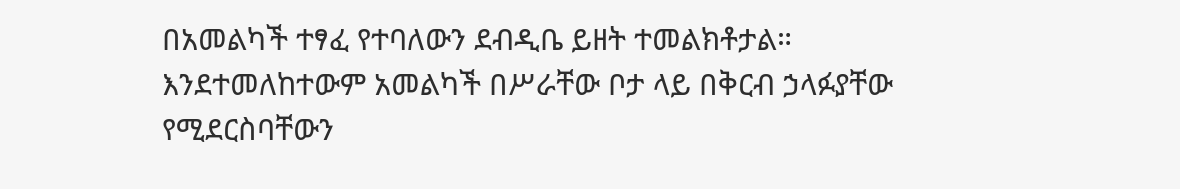በአመልካች ተፃፈ የተባለውን ደብዲቤ ይዘት ተመልክቶታል።
እንደተመለከተውም አመልካች በሥራቸው ቦታ ላይ በቅርብ ኃላፉያቸው የሚደርስባቸውን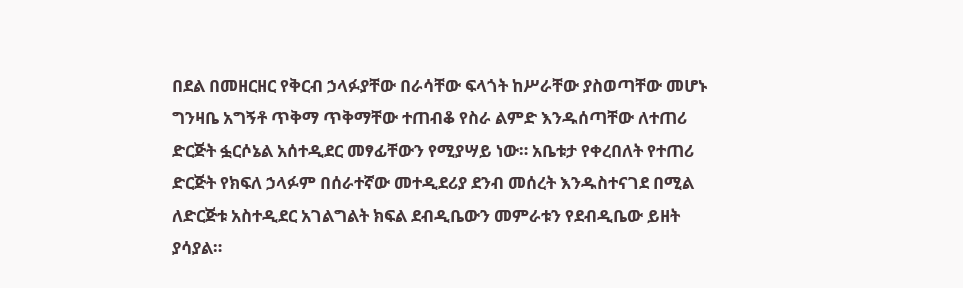በደል በመዘርዘር የቅርብ ኃላፉያቸው በራሳቸው ፍላጎት ከሥራቸው ያስወጣቸው መሆኑ ግንዛቤ አግኝቶ ጥቅማ ጥቅማቸው ተጠብቆ የስራ ልምድ እንዱሰጣቸው ለተጠሪ ድርጅት ፏርሶኔል አሰተዲደር መፃፊቸውን የሚያሣይ ነው። አቤቱታ የቀረበለት የተጠሪ ድርጅት የክፍለ ኃላፉም በሰራተኛው መተዲደሪያ ደንብ መሰረት እንዱስተናገደ በሚል ለድርጅቱ አስተዲደር አገልግልት ክፍል ደብዲቤውን መምራቱን የደብዲቤው ይዘት ያሳያል።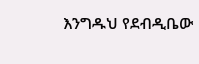እንግዱህ የደብዲቤው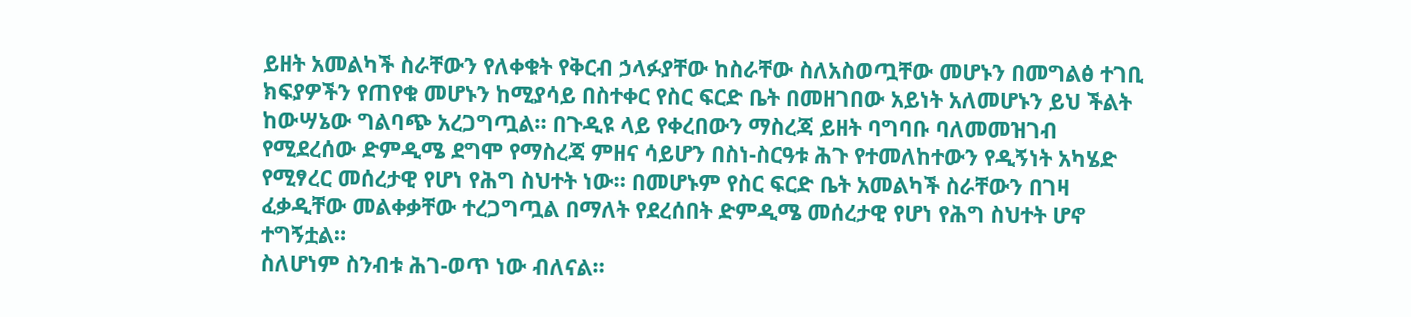ይዘት አመልካች ስራቸውን የለቀቁት የቅርብ ኃላፉያቸው ከስራቸው ስለአስወጧቸው መሆኑን በመግልፅ ተገቢ ክፍያዎችን የጠየቁ መሆኑን ከሚያሳይ በስተቀር የስር ፍርድ ቤት በመዘገበው አይነት አለመሆኑን ይህ ችልት ከውሣኔው ግልባጭ አረጋግጧል። በጉዲዩ ላይ የቀረበውን ማስረጃ ይዘት ባግባቡ ባለመመዝገብ የሚደረሰው ድምዲሜ ደግሞ የማስረጃ ምዘና ሳይሆን በስነ-ስርዓቱ ሕጉ የተመለከተውን የዲኝነት አካሄድ የሚፃረር መሰረታዊ የሆነ የሕግ ስህተት ነው። በመሆኑም የስር ፍርድ ቤት አመልካች ስራቸውን በገዛ ፈቃዲቸው መልቀቃቸው ተረጋግጧል በማለት የደረሰበት ድምዲሜ መሰረታዊ የሆነ የሕግ ስህተት ሆኖ ተግኝቷል።
ስለሆነም ስንብቱ ሕገ-ወጥ ነው ብለናል።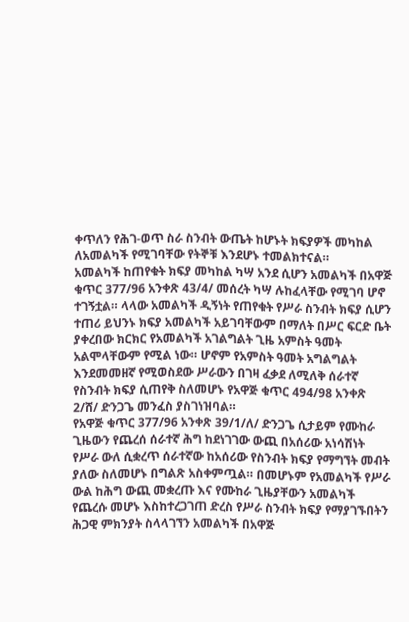ቀጥለን የሕገ-ወጥ ስራ ስንብት ውጤት ከሆኑት ክፍያዎች መካከል ለአመልካች የሚገባቸው የትኞቹ እንደሆኑ ተመልክተናል።
አመልካች ከጠየቁት ክፍያ መካከል ካሣ አንደ ሲሆን አመልካች በአዋጅ ቁጥር 377/96 አንቀጽ 43/4/ መሰረት ካሣ ሉከፈላቸው የሚገባ ሆኖ ተገኝቷል። ላላው አመልካች ዲኝነት የጠየቁት የሥራ ስንብት ክፍያ ሲሆን ተጠሪ ይህንኑ ክፍያ አመልካች አይገባቸውም በማለት በሥር ፍርድ ቤት ያቀረበው ክርክር የአመልካች አገልግልት ጊዜ አምስት ዓመት አልሞላቸውም የሚል ነው። ሆኖም የአምስት ዓመት አግልግልት እንደመመዘኛ የሚወስደው ሥራውን በገዛ ፈቃደ ለሚለቅ ሰራተኛ የስንብት ክፍያ ሲጠየቅ ስለመሆኑ የአዋጅ ቁጥር 494/98 አንቀጽ 2/ሸ/ ድንጋጌ መንፈስ ያስገነዝባል።
የአዋጅ ቁጥር 377/96 አንቀጽ 39/1/ለ/ ድንጋጌ ሲታይም የሙከራ ጊዜውን የጨረሰ ሰራተኛ ሕግ ከደነገገው ውጪ በአሰሪው አነሳሽነት የሥራ ውለ ሲቋረጥ ሰራተኛው ከአሰሪው የስንብት ክፍያ የማግኘት መብት ያለው ስለመሆኑ በግልጽ አስቀምጧል። በመሆኑም የአመልካች የሥራ ውል ከሕግ ውጪ መቋረጡ እና የሙከራ ጊዜያቸውን አመልካች የጨረሱ መሆኑ እስከተረጋገጠ ድረስ የሥራ ስንብት ክፍያ የማያገኙበትን ሕጋዊ ምክንያት ስላላገኘን አመልካች በአዋጅ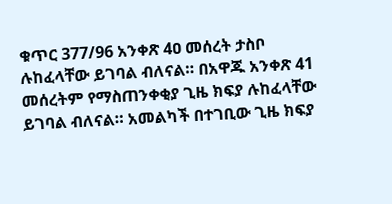ቁጥር 377/96 አንቀጽ 4ዐ መሰረት ታስቦ ሉከፈላቸው ይገባል ብለናል። በአዋጁ አንቀጽ 41 መሰረትም የማስጠንቀቂያ ጊዜ ክፍያ ሉከፈላቸው ይገባል ብለናል። አመልካች በተገቢው ጊዜ ክፍያ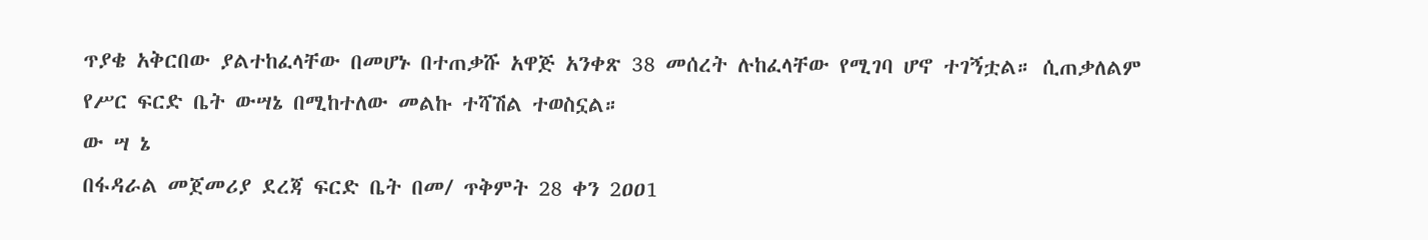ጥያቄ አቅርበው ያልተከፈላቸው በመሆኑ በተጠቃሹ አዋጅ አንቀጽ 38 መሰረት ሉከፈላቸው የሚገባ ሆኖ ተገኝቷል። ሲጠቃለልም የሥር ፍርድ ቤት ውሣኔ በሚከተለው መልኩ ተሻሽል ተወስኗል።
ው ሣ ኔ
በፋዳራል መጀመሪያ ደረጃ ፍርድ ቤት በመ/ ጥቅምት 28 ቀን 2ዐዐ1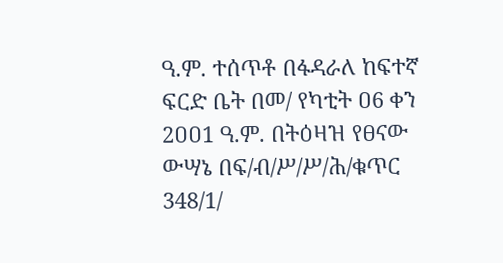ዓ.ም. ተሰጥቶ በፋዳራለ ከፍተኛ ፍርድ ቤት በመ/ የካቲት ዐ6 ቀን 2ዐዐ1 ዓ.ም. በትዕዛዝ የፀናው ውሣኔ በፍ/ብ/ሥ/ሥ/ሕ/ቁጥር 348/1/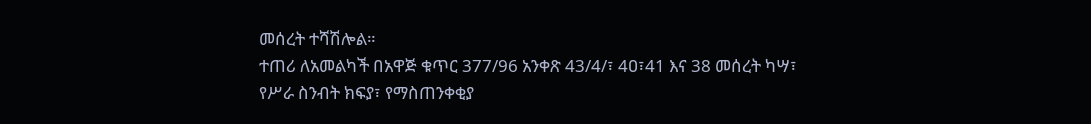መሰረት ተሻሽሎል።
ተጠሪ ለአመልካች በአዋጅ ቁጥር 377/96 አንቀጽ 43/4/፣ 4ዐ፣41 እና 38 መሰረት ካሣ፣ የሥራ ስንብት ክፍያ፣ የማስጠንቀቂያ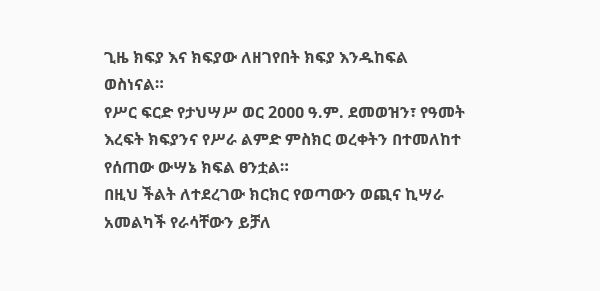ጊዜ ክፍያ እና ክፍያው ለዘገየበት ክፍያ እንዱከፍል ወስነናል።
የሥር ፍርድ የታህሣሥ ወር 2ዐዐዐ ዓ.ም. ደመወዝን፣ የዓመት እረፍት ክፍያንና የሥራ ልምድ ምስክር ወረቀትን በተመለከተ የሰጠው ውሣኔ ክፍል ፀንቷል።
በዚህ ችልት ለተደረገው ክርክር የወጣውን ወጪና ኪሣራ አመልካች የራሳቸውን ይቻለ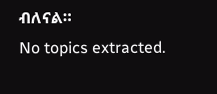ብለናል።
No topics extracted.